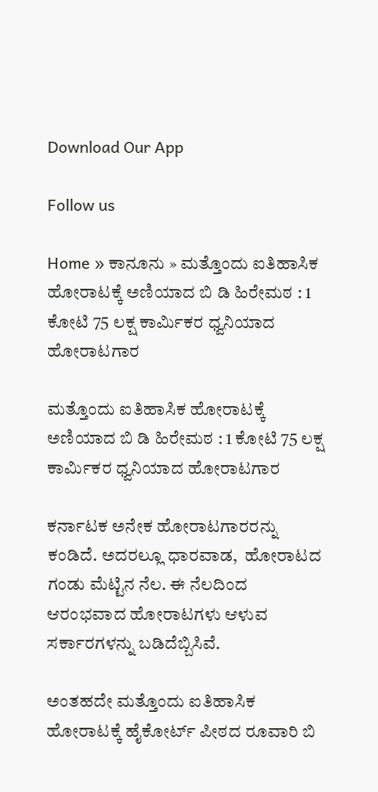Download Our App

Follow us

Home » ಕಾನೂನು » ಮತ್ತೊಂದು ಐತಿಹಾಸಿಕ ಹೋರಾಟಕ್ಕೆ ಅಣಿಯಾದ ಬಿ ಡಿ ಹಿರೇಮಠ : 1 ಕೋಟಿ 75 ಲಕ್ಷ ಕಾರ್ಮಿಕರ ಧ್ವನಿಯಾದ ಹೋರಾಟಗಾರ

ಮತ್ತೊಂದು ಐತಿಹಾಸಿಕ ಹೋರಾಟಕ್ಕೆ ಅಣಿಯಾದ ಬಿ ಡಿ ಹಿರೇಮಠ : 1 ಕೋಟಿ 75 ಲಕ್ಷ ಕಾರ್ಮಿಕರ ಧ್ವನಿಯಾದ ಹೋರಾಟಗಾರ

ಕರ್ನಾಟಕ ಅನೇಕ ಹೋರಾಟಗಾರರನ್ನು ಕಂಡಿದೆ. ಅದರಲ್ಲೂ ಧಾರವಾಡ,  ಹೋರಾಟದ ಗಂಡು ಮೆಟ್ಟಿನ ನೆಲ. ಈ ನೆಲದಿಂದ ಆರಂಭವಾದ ಹೋರಾಟಗಳು ಆಳುವ ಸರ್ಕಾರಗಳನ್ನು ಬಡಿದೆಬ್ಬಿಸಿವೆ.

ಅಂತಹದೇ ಮತ್ತೊಂದು ಐತಿಹಾಸಿಕ ಹೋರಾಟಕ್ಕೆ ಹೈಕೋರ್ಟ್ ಪೀಠದ ರೂವಾರಿ ಬಿ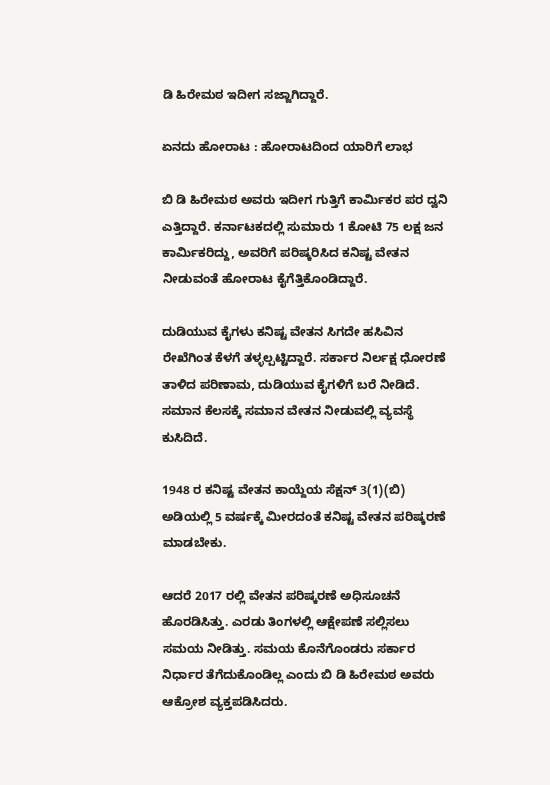ಡಿ ಹಿರೇಮಠ ಇದೀಗ ಸಜ್ಜಾಗಿದ್ದಾರೆ.

ಏನದು ಹೋರಾಟ : ಹೋರಾಟದಿಂದ ಯಾರಿಗೆ ಲಾಭ

ಬಿ ಡಿ ಹಿರೇಮಠ ಅವರು ಇದೀಗ ಗುತ್ತಿಗೆ ಕಾರ್ಮಿಕರ ಪರ ದ್ವನಿ ಎತ್ತಿದ್ದಾರೆ. ಕರ್ನಾಟಕದಲ್ಲಿ ಸುಮಾರು 1 ಕೋಟಿ 75 ಲಕ್ಷ ಜನ ಕಾರ್ಮಿಕರಿದ್ದು, ಅವರಿಗೆ ಪರಿಷ್ಕರಿಸಿದ ಕನಿಷ್ಟ ವೇತನ ನೀಡುವಂತೆ ಹೋರಾಟ ಕೈಗೆತ್ತಿಕೊಂಡಿದ್ದಾರೆ.

ದುಡಿಯುವ ಕೈಗಳು ಕನಿಷ್ಟ ವೇತನ ಸಿಗದೇ ಹಸಿವಿನ ರೇಖೆಗಿಂತ ಕೆಳಗೆ ತಳ್ಳಲ್ಪಟ್ಟಿದ್ದಾರೆ. ಸರ್ಕಾರ ನಿರ್ಲಕ್ಷ ಧೋರಣೆ ತಾಳಿದ ಪರಿಣಾಮ, ದುಡಿಯುವ ಕೈಗಳಿಗೆ ಬರೆ ನೀಡಿದೆ. ಸಮಾನ ಕೆಲಸಕ್ಕೆ ಸಮಾನ ವೇತನ ನೀಡುವಲ್ಲಿ ವ್ಯವಸ್ಥೆ ಕುಸಿದಿದೆ.

1948 ರ ಕನಿಷ್ಟ ವೇತನ ಕಾಯ್ದೆಯ ಸೆಕ್ಷನ್ 3(1)(ಬಿ) ಅಡಿಯಲ್ಲಿ 5 ವರ್ಷಕ್ಕೆ ಮೀರದಂತೆ ಕನಿಷ್ಟ ವೇತನ ಪರಿಷ್ಕರಣೆ ಮಾಡಬೇಕು.

ಆದರೆ 2017 ರಲ್ಲಿ ವೇತನ ಪರಿಷ್ಕರಣೆ ಅಧಿಸೂಚನೆ ಹೊರಡಿಸಿತ್ತು. ಎರಡು ತಿಂಗಳಲ್ಲಿ ಆಕ್ಷೇಪಣೆ ಸಲ್ಲಿಸಲು ಸಮಯ ನೀಡಿತ್ತು. ಸಮಯ ಕೊನೆಗೊಂಡರು ಸರ್ಕಾರ ನಿರ್ಧಾರ ತೆಗೆದುಕೊಂಡಿಲ್ಲ ಎಂದು ಬಿ ಡಿ ಹಿರೇಮಠ ಅವರು ಆಕ್ರೋಶ ವ್ಯಕ್ತಪಡಿಸಿದರು.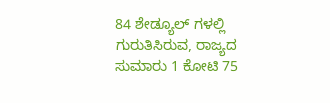84 ಶೇಡ್ಯೂಲ್ ಗಳಲ್ಲಿ ಗುರುತಿಸಿರುವ, ರಾಜ್ಯದ ಸುಮಾರು 1 ಕೋಟಿ 75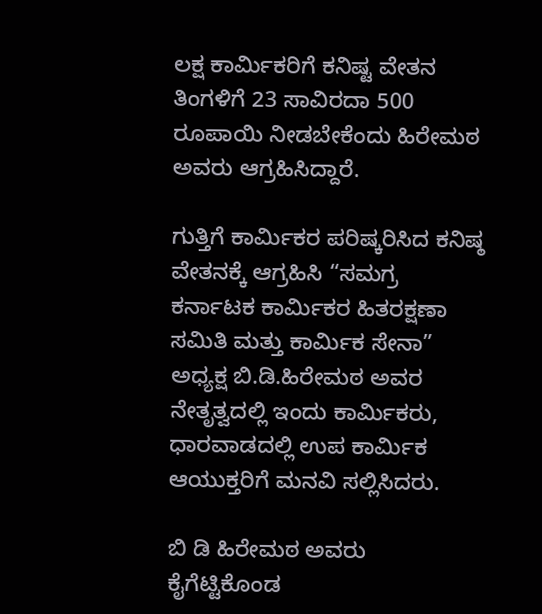ಲಕ್ಷ ಕಾರ್ಮಿಕರಿಗೆ ಕನಿಷ್ಟ ವೇತನ ತಿಂಗಳಿಗೆ 23 ಸಾವಿರದಾ 500 ರೂಪಾಯಿ ನೀಡಬೇಕೆಂದು ಹಿರೇಮಠ ಅವರು ಆಗ್ರಹಿಸಿದ್ದಾರೆ.

ಗುತ್ತಿಗೆ ಕಾರ್ಮಿಕರ ಪರಿಷ್ಕರಿಸಿದ ಕನಿಷ್ಠ ವೇತನಕ್ಕೆ ಆಗ್ರಹಿಸಿ “ಸಮಗ್ರ ಕರ್ನಾಟಕ ಕಾರ್ಮಿಕರ ಹಿತರಕ್ಷಣಾ ಸಮಿತಿ ಮತ್ತು ಕಾರ್ಮಿಕ ಸೇನಾ” ಅಧ್ಯಕ್ಷ ಬಿ.ಡಿ.ಹಿರೇಮಠ ಅವರ ನೇತೃತ್ವದಲ್ಲಿ ಇಂದು ಕಾರ್ಮಿಕರು, ಧಾರವಾಡದಲ್ಲಿ ಉಪ ಕಾರ್ಮಿಕ ಆಯುಕ್ತರಿಗೆ ಮನವಿ ಸಲ್ಲಿಸಿದರು.

ಬಿ ಡಿ ಹಿರೇಮಠ ಅವರು ಕೈಗೆಟ್ಟಿಕೊಂಡ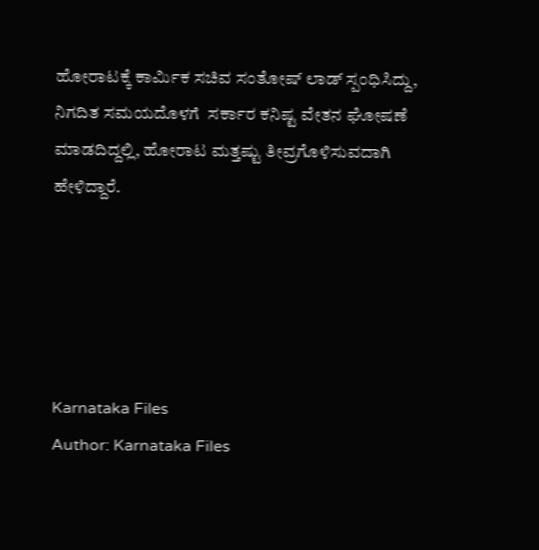ಹೋರಾಟಕ್ಕೆ ಕಾರ್ಮಿಕ ಸಚಿವ ಸಂತೋಷ್ ಲಾಡ್ ಸ್ಪಂಧಿಸಿದ್ದು, ನಿಗದಿತ ಸಮಯದೊಳಗೆ  ಸರ್ಕಾರ ಕನಿಷ್ಟ ವೇತನ ಘೋಷಣೆ ಮಾಡದಿದ್ದಲ್ಲಿ, ಹೋರಾಟ ಮತ್ತಷ್ಟು ತೀವ್ರಗೊಳಿಸುವದಾಗಿ ಹೇಳಿದ್ದಾರೆ.





Karnataka Files
Author: Karnataka Files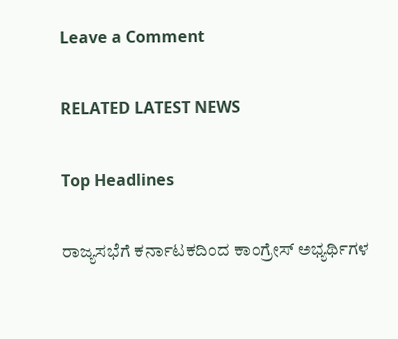Leave a Comment

RELATED LATEST NEWS

Top Headlines

ರಾಜ್ಯಸಭೆಗೆ ಕರ್ನಾಟಕದಿಂದ ಕಾಂಗ್ರೇಸ್ ಅಭ್ಯರ್ಥಿಗಳ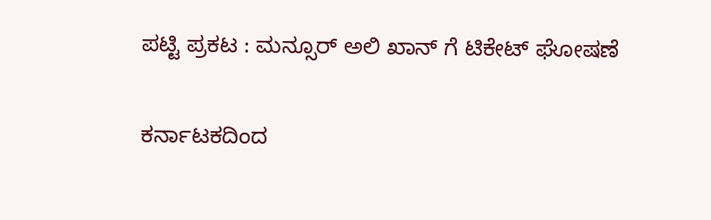ಪಟ್ಟಿ ಪ್ರಕಟ : ಮನ್ಸೂರ್ ಅಲಿ ಖಾನ್ ಗೆ ಟಿಕೇಟ್ ಘೋಷಣೆ

ಕರ್ನಾಟಕದಿಂದ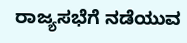ರಾಜ್ಯಸಭೆಗೆ ನಡೆಯುವ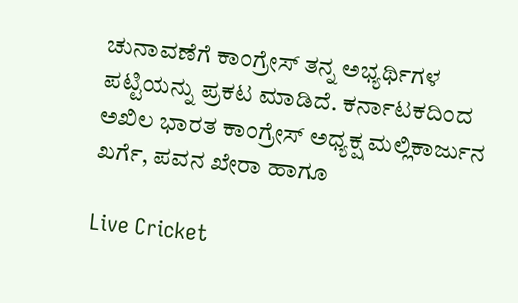ಚುನಾವಣೆಗೆ ಕಾಂಗ್ರೇಸ್ ತನ್ನ ಅಭ್ಯರ್ಥಿಗಳ ಪಟ್ಟಿಯನ್ನು ಪ್ರಕಟ ಮಾಡಿದೆ. ಕರ್ನಾಟಕದಿಂದ ಅಖಿಲ ಭಾರತ ಕಾಂಗ್ರೇಸ್ ಅಧ್ಯಕ್ಷ ಮಲ್ಲಿಕಾರ್ಜುನ ಖರ್ಗೆ, ಪವನ ಖೇರಾ ಹಾಗೂ

Live Cricket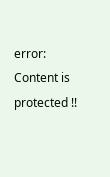error: Content is protected !!